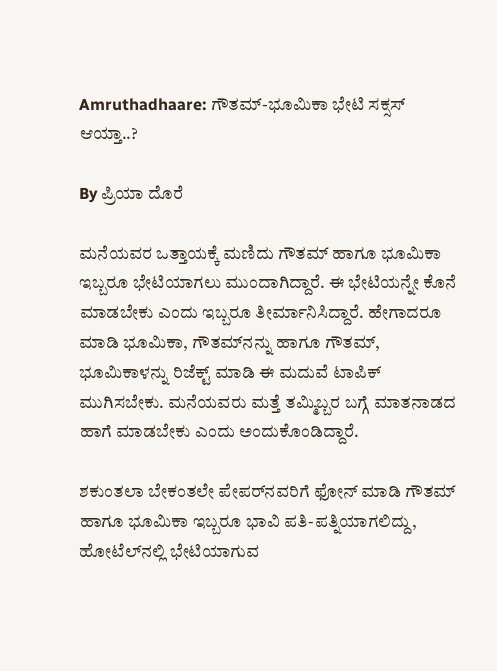Amruthadhaare: ಗೌತಮ್-ಭೂಮಿಕಾ ಭೇಟಿ ಸಕ್ಸಸ್ ಆಯ್ತಾ..?

By ಪ್ರಿಯಾ ದೊರೆ

ಮನೆಯವರ ಒತ್ತಾಯಕ್ಕೆ ಮಣಿದು ಗೌತಮ್ ಹಾಗೂ ಭೂಮಿಕಾ ಇಬ್ಬರೂ ಭೇಟಿಯಾಗಲು ಮುಂದಾಗಿದ್ದಾರೆ. ಈ ಭೇಟಿಯನ್ನೇ ಕೊನೆ ಮಾಡಬೇಕು ಎಂದು ಇಬ್ಬರೂ ತೀರ್ಮಾನಿಸಿದ್ದಾರೆ. ಹೇಗಾದರೂ ಮಾಡಿ ಭೂಮಿಕಾ, ಗೌತಮ್‌ನನ್ನು ಹಾಗೂ ಗೌತಮ್, ಭೂಮಿಕಾಳನ್ನು ರಿಜೆಕ್ಟ್ ಮಾಡಿ ಈ ಮದುವೆ ಟಾಪಿಕ್ ಮುಗಿಸಬೇಕು. ಮನೆಯವರು ಮತ್ತೆ ತಮ್ಮಿಬ್ಬರ ಬಗ್ಗೆ ಮಾತನಾಡದ ಹಾಗೆ ಮಾಡಬೇಕು ಎಂದು ಅಂದುಕೊಂಡಿದ್ದಾರೆ.

ಶಕುಂತಲಾ ಬೇಕಂತಲೇ ಪೇಪರ್‌ನವರಿಗೆ ಫೋನ್ ಮಾಡಿ ಗೌತಮ್ ಹಾಗೂ ಭೂಮಿಕಾ ಇಬ್ಬರೂ ಭಾವಿ ಪತಿ-ಪತ್ನಿಯಾಗಲಿದ್ದು, ಹೋಟೆಲ್‌ನಲ್ಲಿ ಭೇಟಿಯಾಗುವ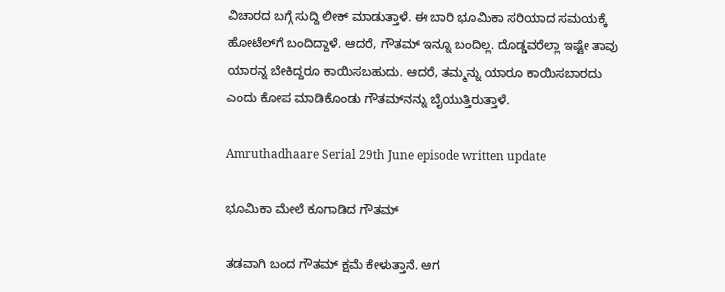ವಿಚಾರದ ಬಗ್ಗೆ ಸುದ್ದಿ ಲೀಕ್ ಮಾಡುತ್ತಾಳೆ. ಈ ಬಾರಿ ಭೂಮಿಕಾ ಸರಿಯಾದ ಸಮಯಕ್ಕೆ ಹೋಟೆಲ್‌ಗೆ ಬಂದಿದ್ದಾಳೆ. ಆದರೆ, ಗೌತಮ್ ಇನ್ನೂ ಬಂದಿಲ್ಲ. ದೊಡ್ಡವರೆಲ್ಲಾ ಇಷ್ಟೇ ತಾವು ಯಾರನ್ನ ಬೇಕಿದ್ದರೂ ಕಾಯಿಸಬಹುದು. ಆದರೆ, ತಮ್ಮನ್ನು ಯಾರೂ ಕಾಯಿಸಬಾರದು ಎಂದು ಕೋಪ ಮಾಡಿಕೊಂಡು ಗೌತಮ್‌ನನ್ನು ಬೈಯುತ್ತಿರುತ್ತಾಳೆ.

Amruthadhaare Serial 29th June episode written update

ಭೂಮಿಕಾ ಮೇಲೆ ಕೂಗಾಡಿದ ಗೌತಮ್

ತಡವಾಗಿ ಬಂದ ಗೌತಮ್ ಕ್ಷಮೆ ಕೇಳುತ್ತಾನೆ. ಆಗ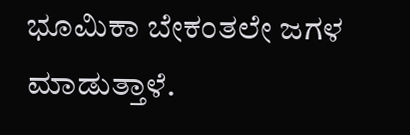ಭೂಮಿಕಾ ಬೇಕಂತಲೇ ಜಗಳ ಮಾಡುತ್ತಾಳೆ.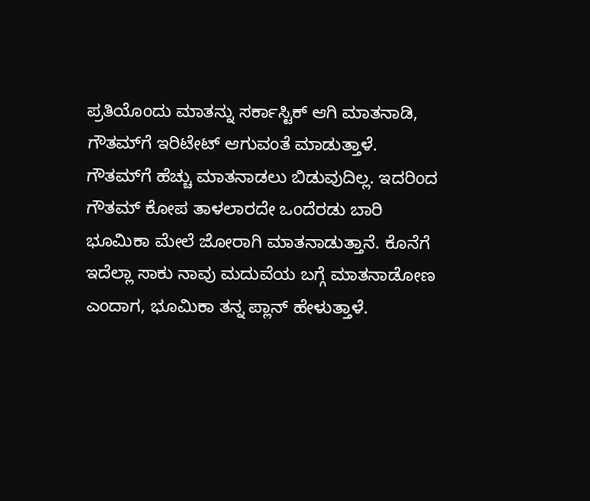ಪ್ರತಿಯೊಂದು ಮಾತನ್ನು ಸರ್ಕಾಸ್ಟಿಕ್ ಆಗಿ ಮಾತನಾಡಿ, ಗೌತಮ್‌ಗೆ ಇರಿಟೇಟ್ ಆಗುವಂತೆ ಮಾಡುತ್ತಾಳೆ. ಗೌತಮ್‌ಗೆ ಹೆಚ್ಚು ಮಾತನಾಡಲು ಬಿಡುವುದಿಲ್ಲ. ಇದರಿಂದ ಗೌತಮ್ ಕೋಪ ತಾಳಲಾರದೇ ಒಂದೆರಡು ಬಾರಿ ಭೂಮಿಕಾ ಮೇಲೆ ಜೋರಾಗಿ ಮಾತನಾಡುತ್ತಾನೆ. ಕೊನೆಗೆ ಇದೆಲ್ಲಾ ಸಾಕು ನಾವು ಮದುವೆಯ ಬಗ್ಗೆ ಮಾತನಾಡೋಣ ಎಂದಾಗ, ಭೂಮಿಕಾ ತನ್ನ ಪ್ಲಾನ್ ಹೇಳುತ್ತಾಳೆ.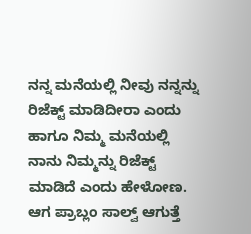ನನ್ನ ಮನೆಯಲ್ಲಿ ನೀವು ನನ್ನನ್ನು ರಿಜೆಕ್ಟ್ ಮಾಡಿದೀರಾ ಎಂದು ಹಾಗೂ ನಿಮ್ಮ ಮನೆಯಲ್ಲಿ ನಾನು ನಿಮ್ಮನ್ನು ರಿಜೆಕ್ಟ್ ಮಾಡಿದೆ ಎಂದು ಹೇಳೋಣ. ಆಗ ಪ್ರಾಬ್ಲಂ ಸಾಲ್ವ್ ಆಗುತ್ತೆ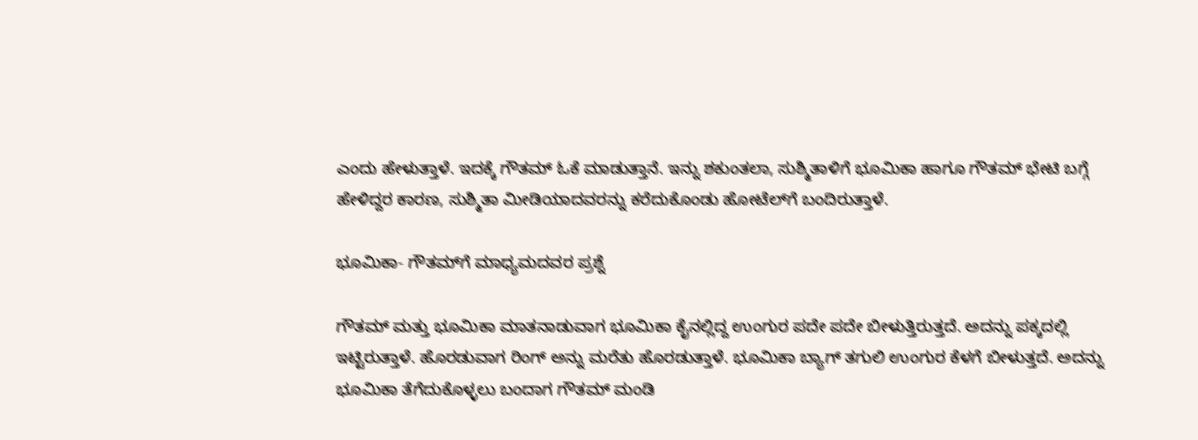ಎಂದು ಹೇಳುತ್ತಾಳೆ. ಇದಕ್ಕೆ ಗೌತಮ್ ಓಕೆ ಮಾಡುತ್ತಾನೆ. ಇನ್ನು ಶಕುಂತಲಾ, ಸುಶ್ಮಿತಾಳಿಗೆ ಭೂಮಿಕಾ ಹಾಗೂ ಗೌತಮ್ ಭೇಟಿ ಬಗ್ಗೆ ಹೇಳಿದ್ದರ ಕಾರಣ, ಸುಶ್ಮಿತಾ ಮೀಡಿಯಾದವರನ್ನು ಕರೆದುಕೊಂಡು ಹೋಟೆಲ್‌ಗೆ ಬಂದಿರುತ್ತಾಳೆ.

ಭೂಮಿಕಾ- ಗೌತಮ್‌ಗೆ ಮಾಧ್ಯಮದವರ ಪ್ರಶ್ನೆ

ಗೌತಮ್ ಮತ್ತು ಭೂಮಿಕಾ ಮಾತನಾಡುವಾಗ ಭೂಮಿಕಾ ಕೈನಲ್ಲಿದ್ದ ಉಂಗುರ ಪದೇ ಪದೇ ಬೀಳುತ್ತಿರುತ್ತದೆ. ಅದನ್ನು ಪಕ್ಕದಲ್ಲಿ ಇಟ್ಟಿರುತ್ತಾಳೆ. ಹೊರಡುವಾಗ ರಿಂಗ್ ಅನ್ನು ಮರೆತು ಹೊರಡುತ್ತಾಳೆ. ಭೂಮಿಕಾ ಬ್ಯಾಗ್ ತಗುಲಿ ಉಂಗುರ ಕೆಳಗೆ ಬೀಳುತ್ತದೆ. ಅದನ್ನು ಭೂಮಿಕಾ ತೆಗೆದುಕೊಳ್ಳಲು ಬಂದಾಗ ಗೌತಮ್ ಮಂಡಿ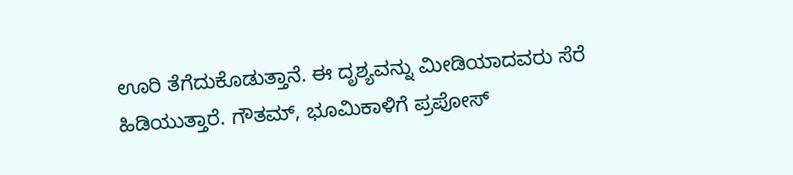ಊರಿ ತೆಗೆದುಕೊಡುತ್ತಾನೆ. ಈ ದೃಶ್ಯವನ್ನು ಮೀಡಿಯಾದವರು ಸೆರೆ ಹಿಡಿಯುತ್ತಾರೆ. ಗೌತಮ್, ಭೂಮಿಕಾಳಿಗೆ ಪ್ರಪೋಸ್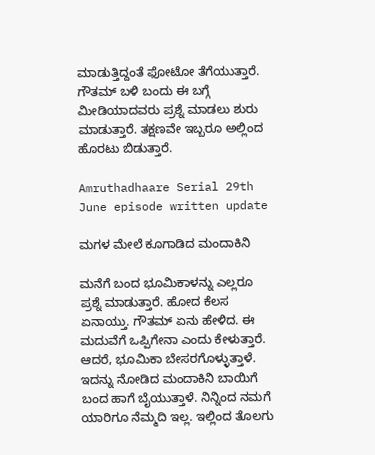ಮಾಡುತ್ತಿದ್ದಂತೆ ಫೋಟೋ ತೆಗೆಯುತ್ತಾರೆ. ಗೌತಮ್ ಬಳಿ ಬಂದು ಈ ಬಗ್ಗೆ ಮೀಡಿಯಾದವರು ಪ್ರಶ್ನೆ ಮಾಡಲು ಶುರು ಮಾಡುತ್ತಾರೆ. ತಕ್ಷಣವೇ ಇಬ್ಬರೂ ಅಲ್ಲಿಂದ ಹೊರಟು ಬಿಡುತ್ತಾರೆ.

Amruthadhaare Serial 29th June episode written update

ಮಗಳ ಮೇಲೆ ಕೂಗಾಡಿದ ಮಂದಾಕಿನಿ

ಮನೆಗೆ ಬಂದ ಭೂಮಿಕಾಳನ್ನು ಎಲ್ಲರೂ ಪ್ರಶ್ನೆ ಮಾಡುತ್ತಾರೆ. ಹೋದ ಕೆಲಸ ಏನಾಯ್ತು. ಗೌತಮ್ ಏನು ಹೇಳಿದ. ಈ ಮದುವೆಗೆ ಒಪ್ಪಿಗೇನಾ ಎಂದು ಕೇಳುತ್ತಾರೆ. ಆದರೆ, ಭೂಮಿಕಾ ಬೇಸರಗೊಳ್ಳುತ್ತಾಳೆ. ಇದನ್ನು ನೋಡಿದ ಮಂದಾಕಿನಿ ಬಾಯಿಗೆ ಬಂದ ಹಾಗೆ ಬೈಯುತ್ತಾಳೆ. ನಿನ್ನಿಂದ ನಮಗೆ ಯಾರಿಗೂ ನೆಮ್ಮದಿ ಇಲ್ಲ. ಇಲ್ಲಿಂದ ತೊಲಗು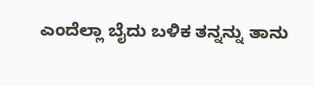ಎಂದೆಲ್ಲಾ ಬೈದು ಬಳಿಕ ತನ್ನನ್ನು ತಾನು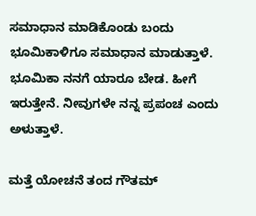ಸಮಾಧಾನ ಮಾಡಿಕೊಂಡು ಬಂದು ಭೂಮಿಕಾಳಿಗೂ ಸಮಾಧಾನ ಮಾಡುತ್ತಾಳೆ. ಭೂಮಿಕಾ ನನಗೆ ಯಾರೂ ಬೇಡ. ಹೀಗೆ ಇರುತ್ತೇನೆ. ನೀವುಗಳೇ ನನ್ನ ಪ್ರಪಂಚ ಎಂದು ಅಳುತ್ತಾಳೆ.

ಮತ್ತೆ ಯೋಚನೆ ತಂದ ಗೌತಮ್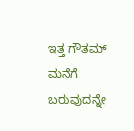ಇತ್ತ ಗೌತಮ್ ಮನೆಗೆ ಬರುವುದನ್ನೇ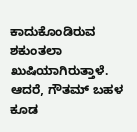ಕಾದುಕೊಂಡಿರುವ ಶಕುಂತಲಾ ಖುಷಿಯಾಗಿರುತ್ತಾಳೆ. ಆದರೆ, ಗೌತಮ್ ಬಹಳ ಕೂಡ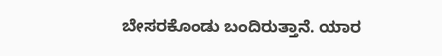ಬೇಸರಕೊಂಡು ಬಂದಿರುತ್ತಾನೆ. ಯಾರ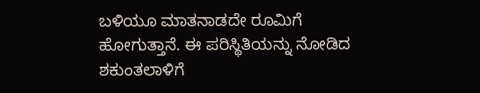ಬಳಿಯೂ ಮಾತನಾಡದೇ ರೂಮಿಗೆ ಹೋಗುತ್ತಾನೆ. ಈ ಪರಿಸ್ಥಿತಿಯನ್ನು ನೋಡಿದ ಶಕುಂತಲಾಳಿಗೆ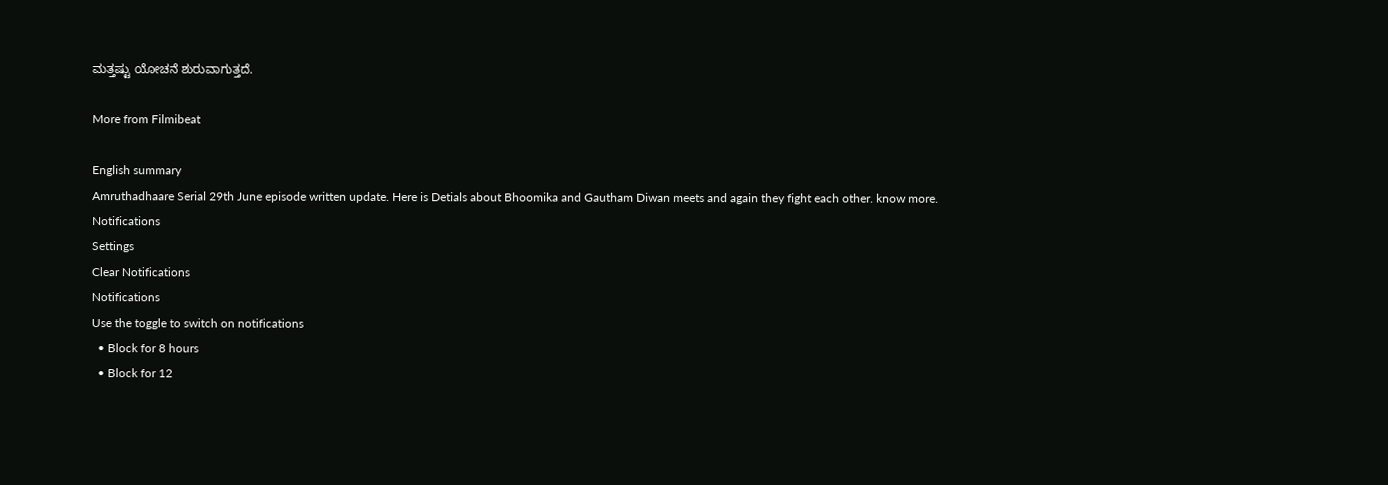ಮತ್ತಷ್ಟು ಯೋಚನೆ ಶುರುವಾಗುತ್ತದೆ.

More from Filmibeat

English summary
Amruthadhaare Serial 29th June episode written update. Here is Detials about Bhoomika and Gautham Diwan meets and again they fight each other. know more.
Notifications
Settings
Clear Notifications
Notifications
Use the toggle to switch on notifications
  • Block for 8 hours
  • Block for 12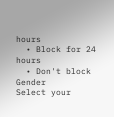hours
  • Block for 24 hours
  • Don't block
Gender
Select your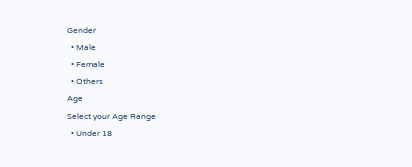Gender
  • Male
  • Female
  • Others
Age
Select your Age Range
  • Under 18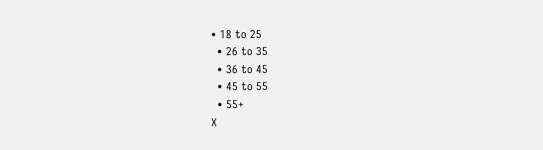• 18 to 25
  • 26 to 35
  • 36 to 45
  • 45 to 55
  • 55+
X